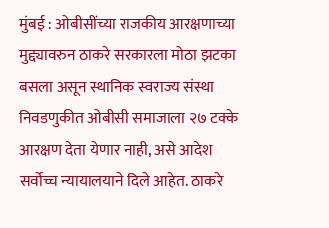मुंबई : ओबीसींच्या राजकीय आरक्षणाच्या मुद्द्यावरुन ठाकरे सरकारला मोठा झटका बसला असून स्थानिक स्वराज्य संस्था निवडणुकीत ओबीसी समाजाला २७ टक्के आरक्षण देता येणार नाही, असे आदेश सर्वोच्च न्यायालयाने दिले आहेत. ठाकरे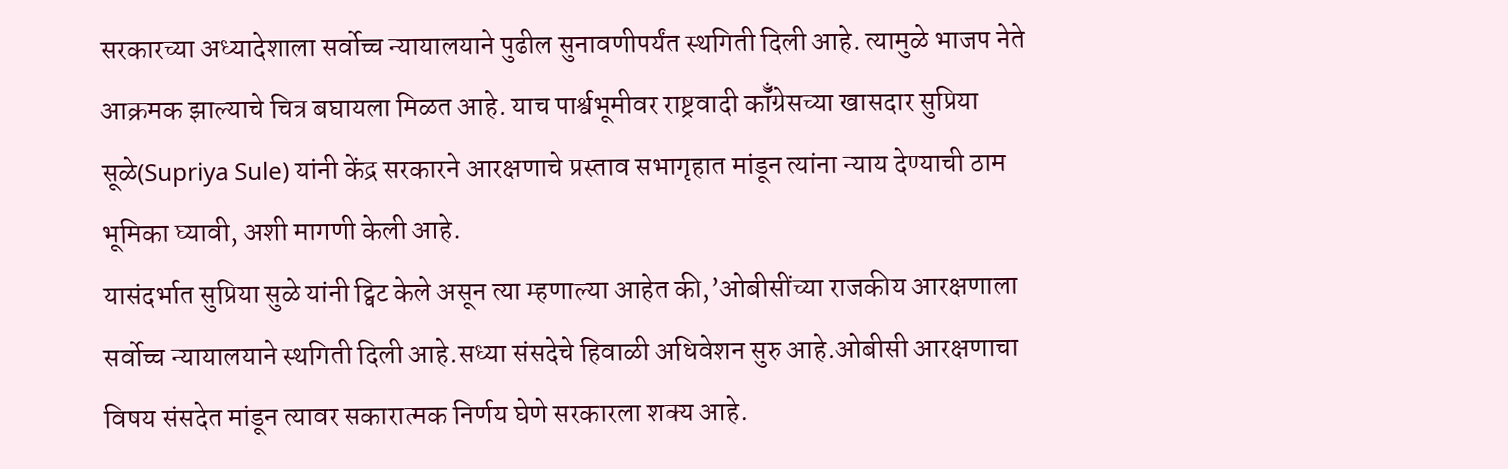सरकारच्या अध्यादेशाला सर्वोच्च न्यायालयाने पुढील सुनावणीपर्यंत स्थगिती दिली आहे. त्यामुळे भाजप नेते आक्रमक झाल्याचे चित्र बघायला मिळत आहे. याच पार्श्वभूमीवर राष्ट्रवादी कॉँग्रेसच्या खासदार सुप्रिया सूळे(Supriya Sule) यांनी केंद्र सरकारने आरक्षणाचे प्रस्ताव सभागृहात मांडून त्यांना न्याय देण्याची ठाम भूमिका घ्यावी, अशी मागणी केली आहे.
यासंदर्भात सुप्रिया सुळे यांनी ट्विट केले असून त्या म्हणाल्या आहेत की,’ओबीसींच्या राजकीय आरक्षणाला सर्वोच्च न्यायालयाने स्थगिती दिली आहे.सध्या संसदेचे हिवाळी अधिवेशन सुरु आहे.ओबीसी आरक्षणाचा विषय संसदेत मांडून त्यावर सकारात्मक निर्णय घेणे सरकारला शक्य आहे.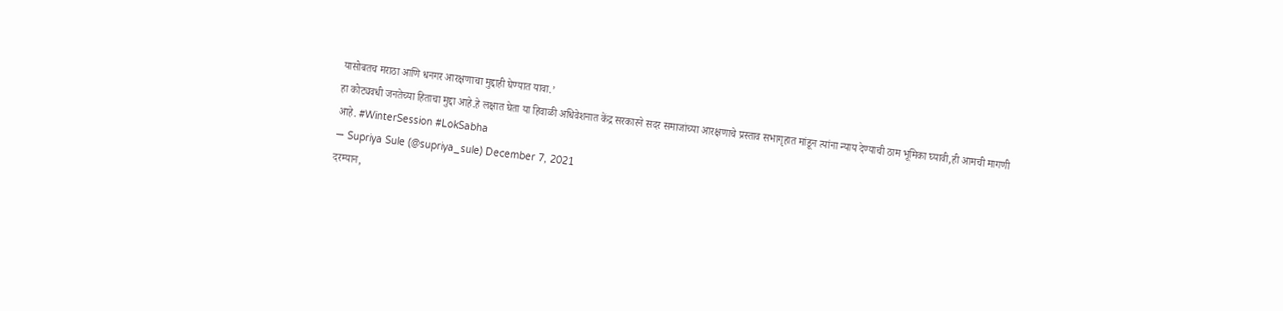यासोबतच मराठा आणि धनगर आरक्षणाचा मुद्दाही घेण्यात यावा.’
हा कोट्यवधी जनतेच्या हिताचा मुद्दा आहे.हे लक्षात घेता या हिवाळी अधिवेशनात केंद्र सरकारने सदर समाजांच्या आरक्षणाचे प्रस्ताव सभागृहात मांडून त्यांना न्याय देण्याची ठाम भूमिका घ्यावी,ही आमची मागणी आहे. #WinterSession #LokSabha
— Supriya Sule (@supriya_sule) December 7, 2021
दरम्यान,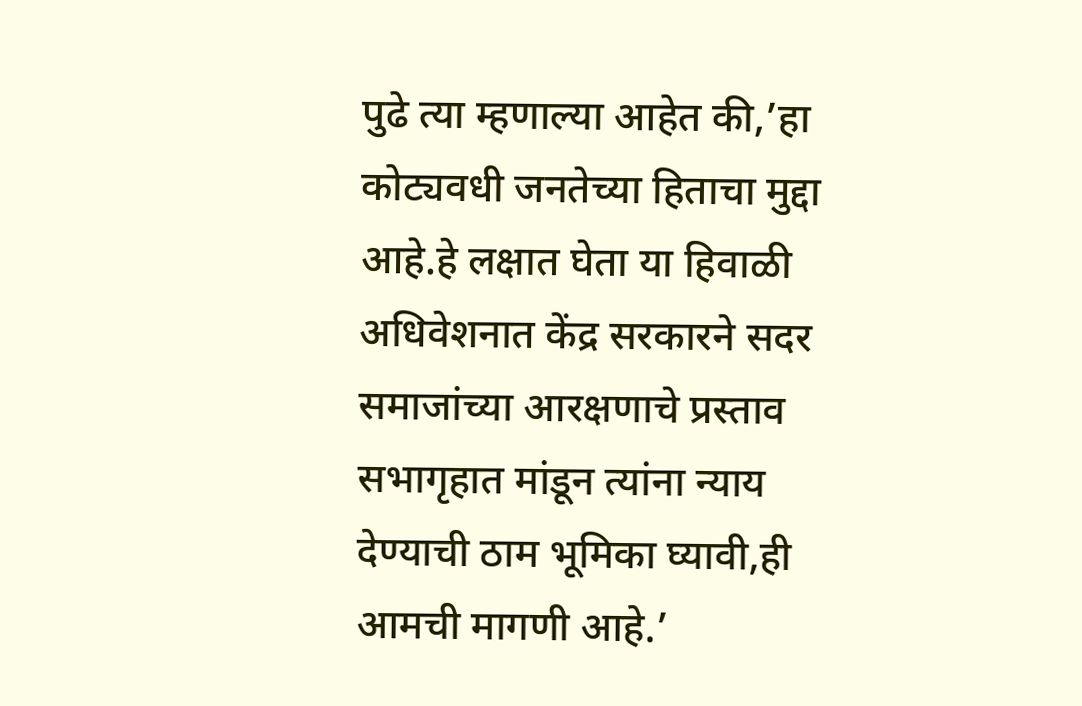पुढे त्या म्हणाल्या आहेत की,’हा कोट्यवधी जनतेच्या हिताचा मुद्दा आहे.हे लक्षात घेता या हिवाळी अधिवेशनात केंद्र सरकारने सदर समाजांच्या आरक्षणाचे प्रस्ताव सभागृहात मांडून त्यांना न्याय देण्याची ठाम भूमिका घ्यावी,ही आमची मागणी आहे.’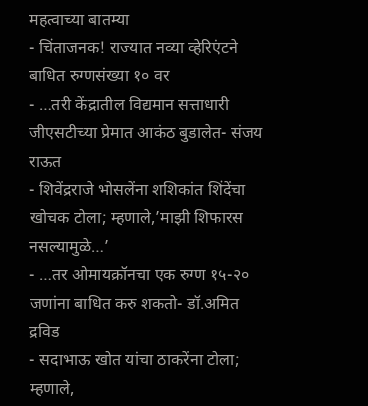महत्वाच्या बातम्या
- चिंताजनक! राज्यात नव्या व्हेरिएंटने बाधित रुग्णसंख्या १० वर
- …तरी केंद्रातील विद्यमान सत्ताधारी जीएसटीच्या प्रेमात आकंठ बुडालेत- संजय राऊत
- शिवेंद्रराजे भोसलेंना शशिकांत शिंदेंचा खोचक टोला; म्हणाले,’माझी शिफारस नसल्यामुळे…’
- …तर ओमायक्रॉनचा एक रुग्ण १५-२० जणांना बाधित करु शकतो- डॉ.अमित द्रविड
- सदाभाऊ खोत यांचा ठाकरेंना टोला; म्हणाले,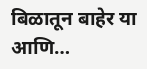बिळातून बाहेर या आणि…